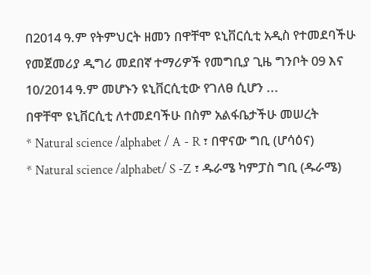በ2014 ዓ.ም የትምህርት ዘመን በዋቸሞ ዩኒቨርሲቲ አዲስ የተመደባችሁ የመጀመሪያ ዲግሪ መደበኛ ተማሪዎች የመግቢያ ጊዜ ግንቦት 09 እና 10/2014 ዓ.ም መሆኑን ዩኒቨርሲቲው የገለፀ ሲሆን ...
በዋቸሞ ዩኒቨርሲቲ ለተመደባችሁ በስም አልፋቤታችሁ መሠረት
* Natural science /alphabet / A - R ፣ በዋናው ግቢ (ሆሳዕና)
* Natural science /alphabet/ S -Z ፣ ዱራሜ ካምፓስ ግቢ (ዱራሜ)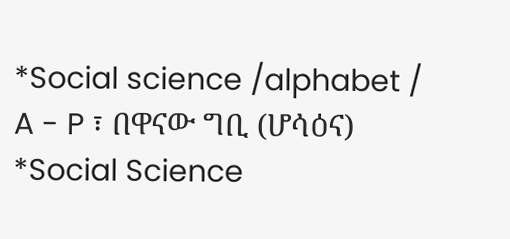*Social science /alphabet / A - P ፣ በዋናው ግቢ (ሆሳዕና)
*Social Science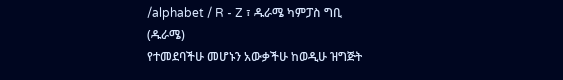/alphabet / R - Z ፣ ዱራሜ ካምፓስ ግቢ (ዱራሜ)
የተመደባችሁ መሆኑን አውቃችሁ ከወዲሁ ዝግጅት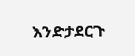እንድታደርጉ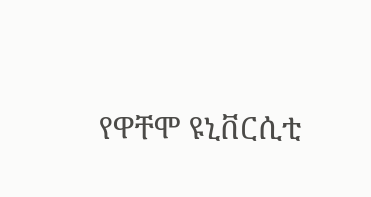የዋቸሞ ዩኒቨርሲቲ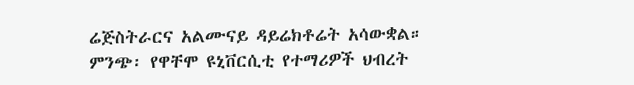ሬጅስትራርና አልሙናይ ዳይሬክቶሬት አሳውቋል።
ምንጭ፡ የዋቸሞ ዩኒቨርሲቲ የተማሪዎች ህብረት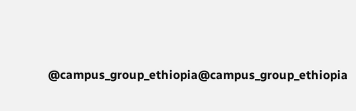@campus_group_ethiopia@campus_group_ethiopia